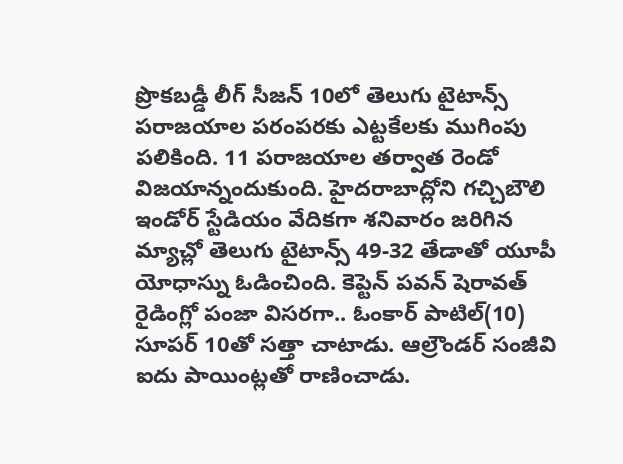ప్రొకబడ్డీ లీగ్ సీజన్ 10లో తెలుగు టైటాన్స్ పరాజయాల పరంపరకు ఎట్టకేలకు ముగింపు పలికింది. 11 పరాజయాల తర్వాత రెండో విజయాన్నందుకుంది. హైదరాబాద్లోని గచ్చిబౌలి ఇండోర్ స్టేడియం వేదికగా శనివారం జరిగిన మ్యాచ్లో తెలుగు టైటాన్స్ 49-32 తేడాతో యూపీ యోధాస్ను ఓడించింది. కెప్టెన్ పవన్ షెరావత్ రైడింగ్లో పంజా విసరగా.. ఓంకార్ పాటిల్(10) సూపర్ 10తో సత్తా చాటాడు. ఆల్రౌండర్ సంజీవి ఐదు పాయింట్లతో రాణించాడు.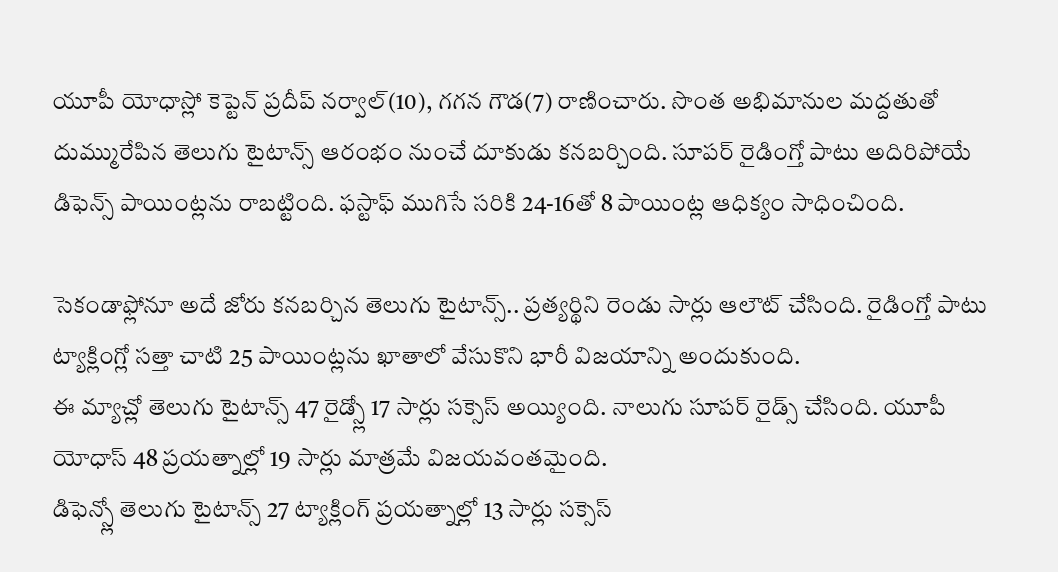యూపీ యోధాస్లో కెప్టెన్ ప్రదీప్ నర్వాల్(10), గగన గౌడ(7) రాణించారు. సొంత అభిమానుల మద్దతుతో దుమ్మురేపిన తెలుగు టైటాన్స్ ఆరంభం నుంచే దూకుడు కనబర్చింది. సూపర్ రైడింగ్తో పాటు అదిరిపోయే డిఫెన్స్ పాయింట్లను రాబట్టింది. ఫస్టాఫ్ ముగిసే సరికి 24-16తో 8 పాయింట్ల ఆధిక్యం సాధించింది.

సెకండాఫ్లోనూ అదే జోరు కనబర్చిన తెలుగు టైటాన్స్.. ప్రత్యర్థిని రెండు సార్లు ఆలౌట్ చేసింది. రైడింగ్తో పాటు ట్యాక్లింగ్లో సత్తా చాటి 25 పాయింట్లను ఖాతాలో వేసుకొని భారీ విజయాన్ని అందుకుంది.
ఈ మ్యాచ్లో తెలుగు టైటాన్స్ 47 రైడ్స్లో 17 సార్లు సక్సెస్ అయ్యింది. నాలుగు సూపర్ రైడ్స్ చేసింది. యూపీ యోధాస్ 48 ప్రయత్నాల్లో 19 సార్లు మాత్రమే విజయవంతమైంది.
డిఫెన్స్లో తెలుగు టైటాన్స్ 27 ట్యాక్లింగ్ ప్రయత్నాల్లో 13 సార్లు సక్సెస్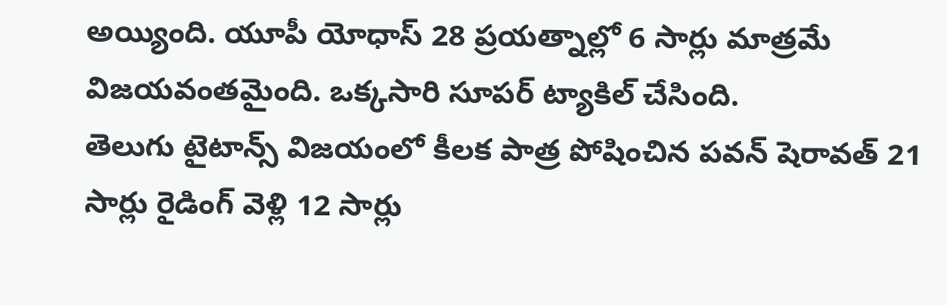అయ్యింది. యూపీ యోధాస్ 28 ప్రయత్నాల్లో 6 సార్లు మాత్రమే విజయవంతమైంది. ఒక్కసారి సూపర్ ట్యాకిల్ చేసింది.
తెలుగు టైటాన్స్ విజయంలో కీలక పాత్ర పోషించిన పవన్ షెరావత్ 21 సార్లు రైడింగ్ వెళ్లి 12 సార్లు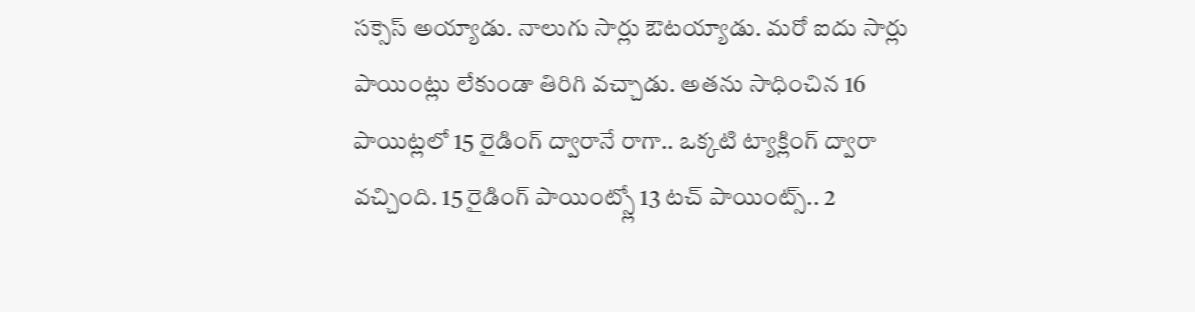సక్సెస్ అయ్యాడు. నాలుగు సార్లు ఔటయ్యాడు. మరో ఐదు సార్లు పాయింట్లు లేకుండా తిరిగి వచ్చాడు. అతను సాధించిన 16 పాయిట్లలో 15 రైడింగ్ ద్వారానే రాగా.. ఒక్కటి ట్యాక్లింగ్ ద్వారా వచ్చింది. 15 రైడింగ్ పాయింట్స్లో 13 టచ్ పాయింట్స్.. 2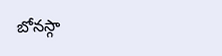బోనస్గా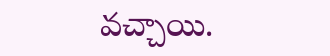వచ్చాయి.